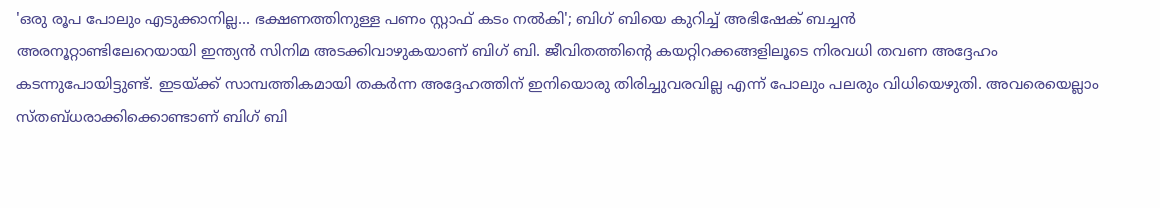'ഒരു രൂപ പോലും എടുക്കാനില്ല... ഭക്ഷണത്തിനുള്ള പണം സ്റ്റാഫ് കടം നൽകി'; ബിഗ് ബിയെ കുറിച്ച് അഭിഷേക് ബച്ചൻ
അരനൂറ്റാണ്ടിലേറെയായി ഇന്ത്യൻ സിനിമ അടക്കിവാഴുകയാണ് ബിഗ് ബി. ജീവിതത്തിന്റെ കയറ്റിറക്കങ്ങളിലൂടെ നിരവധി തവണ അദ്ദേഹം കടന്നുപോയിട്ടുണ്ട്. ഇടയ്ക്ക് സാമ്പത്തികമായി തകർന്ന അദ്ദേഹത്തിന് ഇനിയൊരു തിരിച്ചുവരവില്ല എന്ന് പോലും പലരും വിധിയെഴുതി. അവരെയെല്ലാം സ്തബ്ധരാക്കിക്കൊണ്ടാണ് ബിഗ് ബി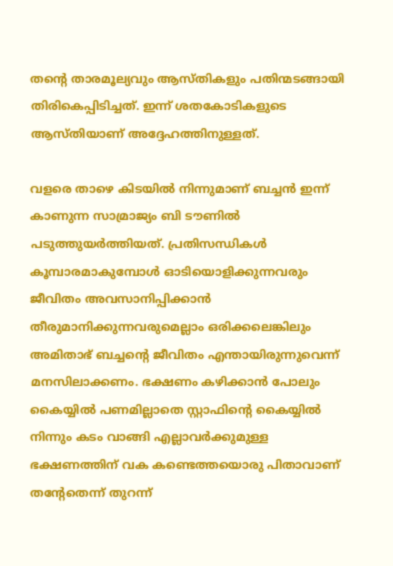തന്റെ താരമൂല്യവും ആസ്തികളും പതിന്മടങ്ങായി തിരികെപ്പിടിച്ചത്. ഇന്ന് ശതകോടികളുടെ ആസ്തിയാണ് അദ്ദേഹത്തിനുള്ളത്.

വളരെ താഴെ കിടയിൽ നിന്നുമാണ് ബച്ചൻ ഇന്ന് കാണുന്ന സാമ്രാജ്യം ബി ടൗണിൽ പടുത്തുയർത്തിയത്. പ്രതിസന്ധികൾ കൂമ്പാരമാകുമ്പോൾ ഓടിയൊളിക്കുന്നവരും ജീവിതം അവസാനിപ്പിക്കാൻ തീരുമാനിക്കുന്നവരുമെല്ലാം ഒരിക്കലെങ്കിലും അമിതാഭ് ബച്ചന്റെ ജീവിതം എന്തായിരുന്നുവെന്ന് മനസിലാക്കണം. ഭക്ഷണം കഴിക്കാൻ പോലും കൈയ്യിൽ പണമില്ലാതെ സ്റ്റാഫിന്റെ കൈയ്യിൽ നിന്നും കടം വാങ്ങി എല്ലാവർക്കുമുള്ള ഭക്ഷണത്തിന് വക കണ്ടെത്തയൊരു പിതാവാണ് തന്റേതെന്ന് തുറന്ന്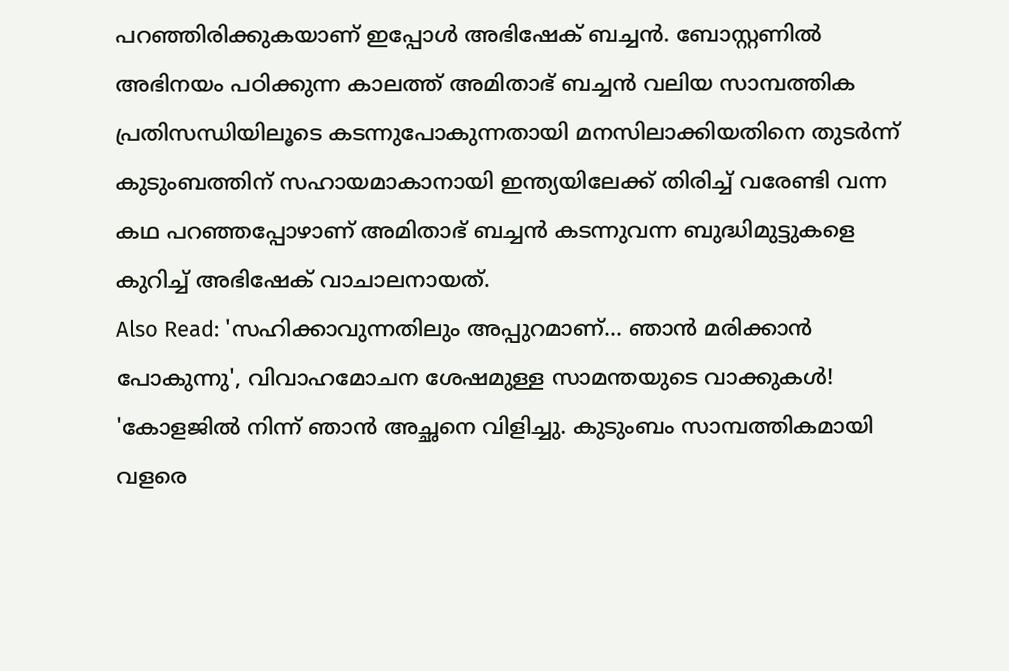പറഞ്ഞിരിക്കുകയാണ് ഇപ്പോൾ അഭിഷേക് ബച്ചൻ. ബോസ്റ്റണിൽ അഭിനയം പഠിക്കുന്ന കാലത്ത് അമിതാഭ് ബച്ചൻ വലിയ സാമ്പത്തിക പ്രതിസന്ധിയിലൂടെ കടന്നുപോകുന്നതായി മനസിലാക്കിയതിനെ തുടർന്ന് കുടുംബത്തിന് സഹായമാകാനായി ഇന്ത്യയിലേക്ക് തിരിച്ച് വരേണ്ടി വന്ന കഥ പറഞ്ഞപ്പോഴാണ് അമിതാഭ് ബച്ചൻ കടന്നുവന്ന ബുദ്ധിമുട്ടുകളെ കുറിച്ച് അഭിഷേക് വാചാലനായത്.
Also Read: 'സഹിക്കാവുന്നതിലും അപ്പുറമാണ്... ഞാൻ മരിക്കാൻ പോകുന്നു', വിവാഹമോചന ശേഷമുള്ള സാമന്തയുടെ വാക്കുകൾ!
'കോളജിൽ നിന്ന് ഞാൻ അച്ഛനെ വിളിച്ചു. കുടുംബം സാമ്പത്തികമായി വളരെ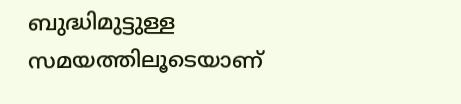ബുദ്ധിമുട്ടുള്ള സമയത്തിലൂടെയാണ്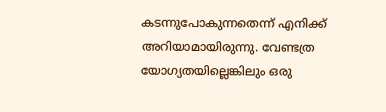കടന്നുപോകുന്നതെന്ന് എനിക്ക് അറിയാമായിരുന്നു. വേണ്ടത്ര യോഗ്യതയില്ലെങ്കിലും ഒരു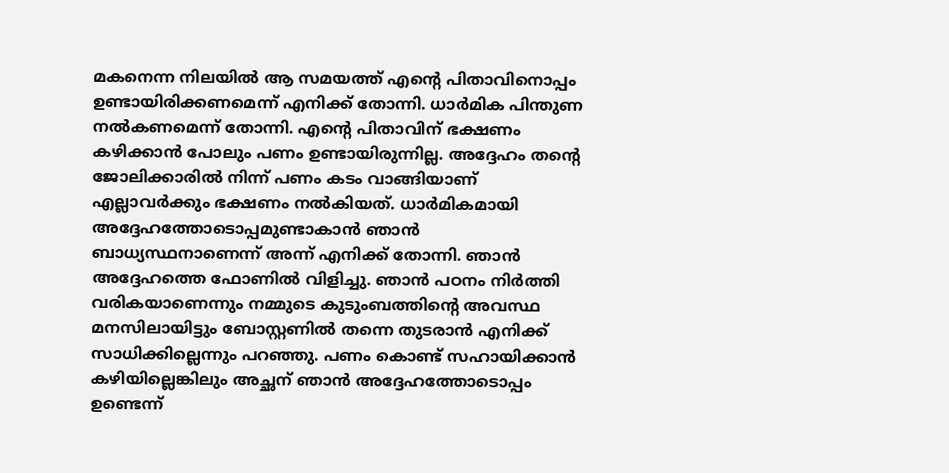മകനെന്ന നിലയിൽ ആ സമയത്ത് എന്റെ പിതാവിനൊപ്പം ഉണ്ടായിരിക്കണമെന്ന് എനിക്ക് തോന്നി. ധാർമിക പിന്തുണ നൽകണമെന്ന് തോന്നി. എന്റെ പിതാവിന് ഭക്ഷണം കഴിക്കാൻ പോലും പണം ഉണ്ടായിരുന്നില്ല. അദ്ദേഹം തന്റെ ജോലിക്കാരിൽ നിന്ന് പണം കടം വാങ്ങിയാണ് എല്ലാവർക്കും ഭക്ഷണം നൽകിയത്. ധാർമികമായി അദ്ദേഹത്തോടൊപ്പമുണ്ടാകാൻ ഞാൻ ബാധ്യസ്ഥനാണെന്ന് അന്ന് എനിക്ക് തോന്നി. ഞാൻ അദ്ദേഹത്തെ ഫോണിൽ വിളിച്ചു. ഞാൻ പഠനം നിർത്തി വരികയാണെന്നും നമ്മുടെ കുടുംബത്തിന്റെ അവസ്ഥ മനസിലായിട്ടും ബോസ്റ്റണിൽ തന്നെ തുടരാൻ എനിക്ക് സാധിക്കില്ലെന്നും പറഞ്ഞു. പണം കൊണ്ട് സഹായിക്കാൻ കഴിയില്ലെങ്കിലും അച്ഛന് ഞാൻ അദ്ദേഹത്തോടൊപ്പം ഉണ്ടെന്ന്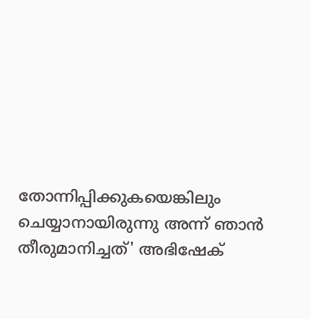തോന്നിപ്പിക്കുകയെങ്കിലും ചെയ്യാനായിരുന്നു അന്ന് ഞാൻ തീരുമാനിച്ചത്' അഭിഷേക്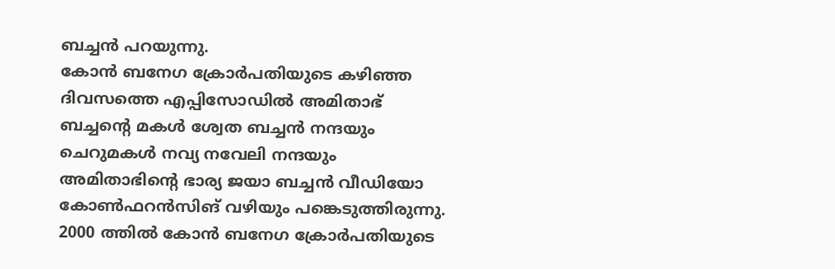ബച്ചൻ പറയുന്നു.
കോൻ ബനേഗ ക്രോർപതിയുടെ കഴിഞ്ഞ ദിവസത്തെ എപ്പിസോഡിൽ അമിതാഭ് ബച്ചന്റെ മകൾ ശ്വേത ബച്ചൻ നന്ദയും ചെറുമകൾ നവ്യ നവേലി നന്ദയും അമിതാഭിന്റെ ഭാര്യ ജയാ ബച്ചൻ വീഡിയോ കോൺഫറൻസിങ് വഴിയും പങ്കെടുത്തിരുന്നു. 2000 ത്തിൽ കോൻ ബനേഗ ക്രോർപതിയുടെ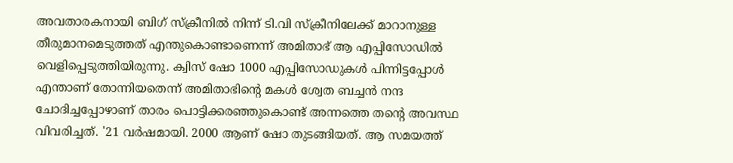അവതാരകനായി ബിഗ് സ്ക്രീനിൽ നിന്ന് ടി.വി സ്ക്രീനിലേക്ക് മാറാനുള്ള തീരുമാനമെടുത്തത് എന്തുകൊണ്ടാണെന്ന് അമിതാഭ് ആ എപ്പിസോഡിൽ വെളിപ്പെടുത്തിയിരുന്നു. ക്വിസ് ഷോ 1000 എപ്പിസോഡുകൾ പിന്നിട്ടപ്പോൾ എന്താണ് തോന്നിയതെന്ന് അമിതാഭിന്റെ മകൾ ശ്വേത ബച്ചൻ നന്ദ ചോദിച്ചപ്പോഴാണ് താരം പൊട്ടിക്കരഞ്ഞുകൊണ്ട് അന്നത്തെ തന്റെ അവസ്ഥ വിവരിച്ചത്. '21 വർഷമായി. 2000 ആണ് ഷോ തുടങ്ങിയത്. ആ സമയത്ത്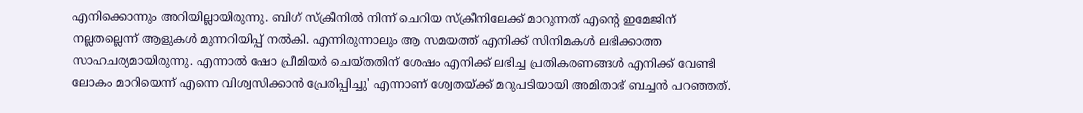എനിക്കൊന്നും അറിയില്ലായിരുന്നു. ബിഗ് സ്ക്രീനിൽ നിന്ന് ചെറിയ സ്ക്രീനിലേക്ക് മാറുന്നത് എന്റെ ഇമേജിന് നല്ലതല്ലെന്ന് ആളുകൾ മുന്നറിയിപ്പ് നൽകി. എന്നിരുന്നാലും ആ സമയത്ത് എനിക്ക് സിനിമകൾ ലഭിക്കാത്ത സാഹചര്യമായിരുന്നു. എന്നാൽ ഷോ പ്രീമിയർ ചെയ്തതിന് ശേഷം എനിക്ക് ലഭിച്ച പ്രതികരണങ്ങൾ എനിക്ക് വേണ്ടി ലോകം മാറിയെന്ന് എന്നെ വിശ്വസിക്കാൻ പ്രേരിപ്പിച്ചു' എന്നാണ് ശ്വേതയ്ക്ക് മറുപടിയായി അമിതാഭ് ബച്ചൻ പറഞ്ഞത്.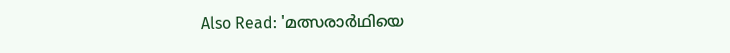Also Read: 'മത്സരാർഥിയെ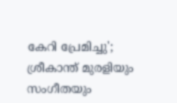കേറി പ്രേമിച്ചു'; ശ്രീകാന്ത് മുരളിയും സംഗീതയും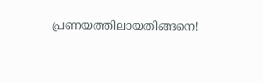പ്രണയത്തിലായതിങ്ങനെ!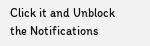Click it and Unblock the Notifications